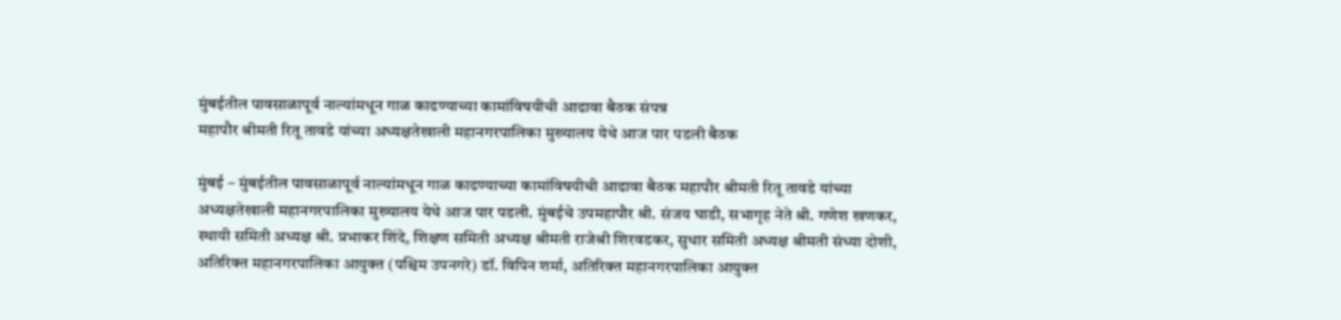मुंबईतील पावसाळापूर्व नाल्यांमधून गाळ काढण्याच्या कामांविषयीची आढावा बैठक संपन्न
महापौर श्रीमती रितू तावडे यांच्या अध्यक्षतेखाली महानगरपालिका मुख्यालय येथे आज पार पडली बैठक

मुंबई – मुंबईतील पावसाळापूर्व नाल्यांमधून गाळ काढण्याच्या कामांविषयीची आढावा बैठक महापौर श्रीमती रितू तावडे यांच्या अध्यक्षतेखाली महानगरपालिका मुख्यालय येथे आज पार पडली. मुंबईचे उपमहापौर श्री. संजय घाडी, सभागृह नेते श्री. गणेश खणकर, स्थायी समिती अध्यक्ष श्री. प्रभाकर शिंदे, शिक्षण समिती अध्यक्ष श्रीमती राजेश्री शिरवडकर, सुधार समिती अध्यक्ष श्रीमती संध्या दोशी, अतिरिक्त महानगरपालिका आयुक्त (पश्चिम उपनगरे) डॉ. विपिन शर्मा, अतिरिक्त महानगरपालिका आयुक्त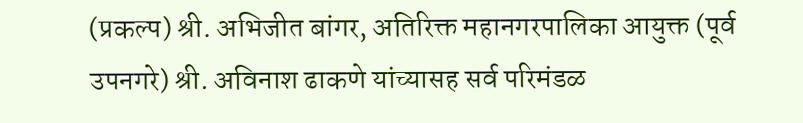(प्रकल्प) श्री. अभिजीत बांगर, अतिरिक्त महानगरपालिका आयुक्त (पूर्व उपनगरे) श्री. अविनाश ढाकणे यांच्यासह सर्व परिमंडळ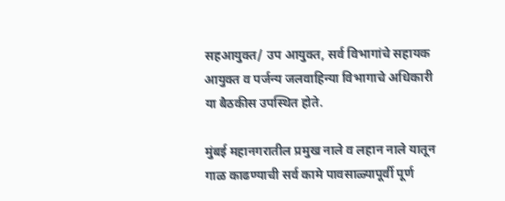सहआयुक्त/ उप आयुक्त, सर्व विभागांचे सहायक आयुक्त व पर्जन्य जलवाहिन्या विभागाचे अधिकारी या बैठकीस उपस्थित होते.

मुंबई महानगरातील प्रमुख नाले व लहान नाले यातून गाळ काढण्याची सर्व कामे पावसाळ्यापूर्वी पूर्ण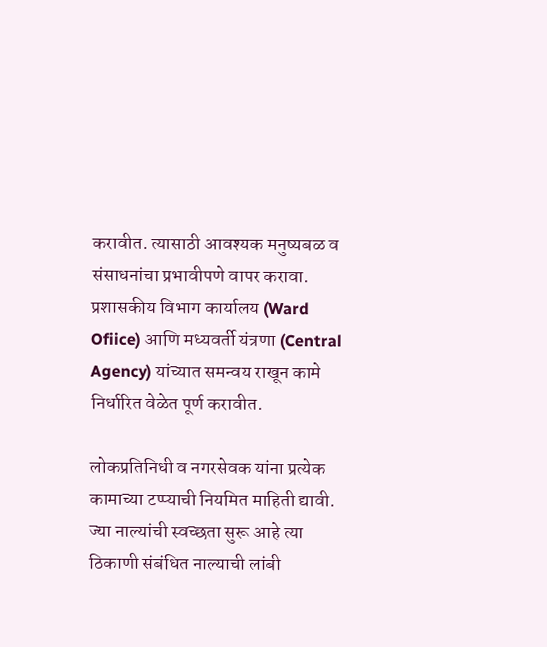करावीत. त्यासाठी आवश्यक मनुष्यबळ व संसाधनांचा प्रभावीपणे वापर करावा. प्रशासकीय विभाग कार्यालय (Ward Ofiice) आणि मध्यवर्ती यंत्रणा (Central Agency) यांच्यात समन्वय राखून कामे निर्धारित वेळेत पूर्ण करावीत.

लोकप्रतिनिधी व नगरसेवक यांना प्रत्येक कामाच्या टप्प्याची नियमित माहिती द्यावी. ज्या नाल्यांची स्वच्छता सुरू आहे त्या ठिकाणी संबंधित नाल्याची लांबी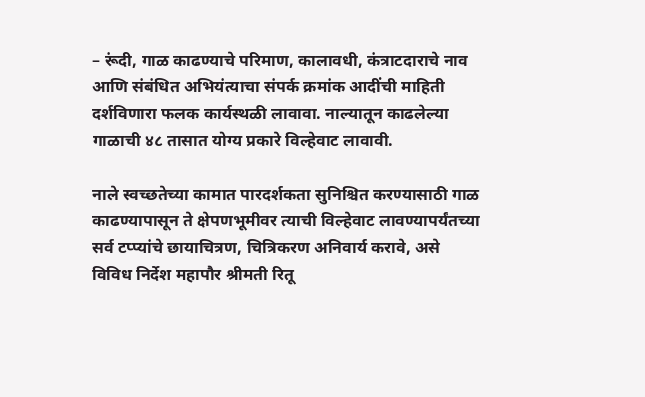– रूंदी, गाळ काढण्याचे परिमाण, कालावधी, कंत्राटदाराचे नाव आणि संबंधित अभियंत्याचा संपर्क क्रमांक आदींची माहिती दर्शविणारा फलक कार्यस्थळी लावावा. नाल्यातून काढलेल्या गाळाची ४८ तासात योग्य प्रकारे विल्हेवाट लावावी.

नाले स्वच्छतेच्या कामात पारदर्शकता सुनिश्चित करण्यासाठी गाळ काढण्यापासून ते क्षेपणभूमीवर त्याची विल्हेवाट लावण्यापर्यंतच्या सर्व टप्प्यांचे छायाचित्रण, चित्रिकरण अनिवार्य करावे, असे विविध निर्देश महापौर श्रीमती रितू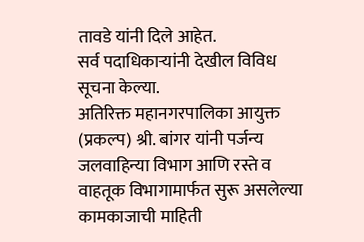तावडे यांनी दिले आहेत.
सर्व पदाधिकाऱ्यांनी देखील विविध सूचना केल्या.
अतिरिक्त महानगरपालिका आयुक्त (प्रकल्प) श्री. बांगर यांनी पर्जन्य जलवाहिन्या विभाग आणि रस्ते व वाहतूक विभागामार्फत सुरू असलेल्या कामकाजाची माहिती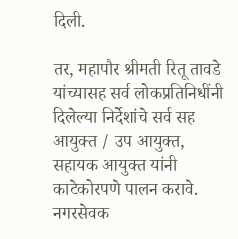दिली.

तर, महापौर श्रीमती रितू तावडे यांच्यासह सर्व लोकप्रतिनिधींनी दिलेल्या निर्देशांचे सर्व सह आयुक्त / उप आयुक्त, सहायक आयुक्त यांनी काटेकोरपणे पालन करावे. नगरसेवक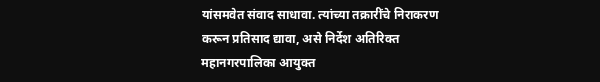यांसमवेत संवाद साधावा. त्यांच्या तक्रारींचे निराकरण करून प्रतिसाद द्यावा, असे निर्देश अतिरिक्त महानगरपालिका आयुक्त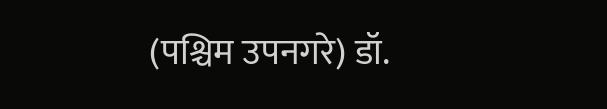(पश्चिम उपनगरे) डॉ.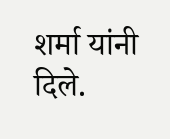शर्मा यांनी दिले.